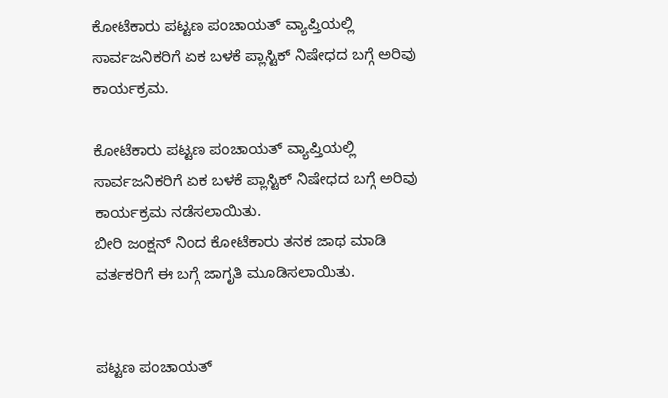ಕೋಟೆಕಾರು ಪಟ್ಟಣ ಪಂಚಾಯತ್ ವ್ಯಾಪ್ತಿಯಲ್ಲಿ ಸಾರ್ವಜನಿಕರಿಗೆ ಏಕ ಬಳಕೆ ಪ್ಲಾಸ್ಟಿಕ್ ನಿಷೇಧದ ಬಗ್ಗೆ ಅರಿವು ಕಾರ್ಯಕ್ರಮ.

ಕೋಟೆಕಾರು ಪಟ್ಟಣ ಪಂಚಾಯತ್ ವ್ಯಾಪ್ತಿಯಲ್ಲಿ ಸಾರ್ವಜನಿಕರಿಗೆ ಏಕ ಬಳಕೆ ಪ್ಲಾಸ್ಟಿಕ್ ನಿಷೇಧದ ಬಗ್ಗೆ ಅರಿವು ಕಾರ್ಯಕ್ರಮ ನಡೆಸಲಾಯಿತು.
ಬೀರಿ ಜಂಕ್ಷನ್ ನಿಂದ ಕೋಟೆಕಾರು ತನಕ ಜಾಥ ಮಾಡಿ ವರ್ತಕರಿಗೆ ಈ ಬಗ್ಗೆ ಜಾಗೃತಿ ಮೂಡಿಸಲಾಯಿತು.


ಪಟ್ಟಣ ಪಂಚಾಯತ್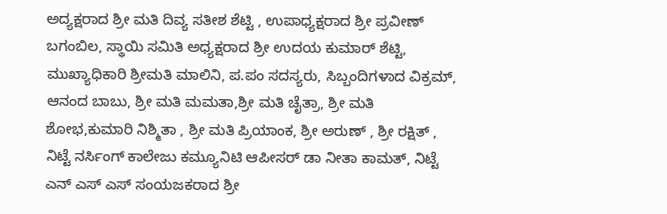ಅದ್ಯಕ್ಷರಾದ ಶ್ರೀ ಮತಿ ದಿವ್ಯ ಸತೀಶ ಶೆಟ್ಟಿ , ಉಪಾಧ್ಯಕ್ಷರಾದ ಶ್ರೀ ಪ್ರವೀಣ್ ಬಗಂಬಿಲ, ಸ್ಥಾಯಿ ಸಮಿತಿ ಅಧ್ಯಕ್ಷರಾದ ಶ್ರೀ ಉದಯ ಕುಮಾರ್ ಶೆಟ್ಟಿ, ಮುಖ್ಯಾಧಿಕಾರಿ ಶ್ರೀಮತಿ ಮಾಲಿನಿ, ಪ.ಪಂ ಸದಸ್ಯರು, ಸಿಬ್ಬಂದಿಗಳಾದ ವಿಕ್ರಮ್, ಆನಂದ ಬಾಬು, ಶ್ರೀ ಮತಿ ಮಮತಾ,ಶ್ರೀ ಮತಿ ಚೈತ್ರಾ, ಶ್ರೀ ಮತಿ ಶೋಭ,ಕುಮಾರಿ ನಿಶ್ಮಿತಾ , ಶ್ರೀ ಮತಿ ಪ್ರಿಯಾಂಕ, ಶ್ರೀ ಅರುಣ್ , ಶ್ರೀ ರಕ್ಷಿತ್ , ನಿಟ್ಟೆ ನರ್ಸಿಂಗ್ ಕಾಲೇಜು ಕಮ್ಯೂನಿಟಿ ಆಪೀಸರ್ ಡಾ ನೀತಾ ಕಾಮತ್, ನಿಟ್ಟೆ ಎನ್ ಎಸ್ ಎಸ್ ಸಂಯಜಕರಾದ ಶ್ರೀ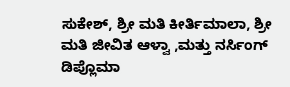ಸುಕೇಶ್, ಶ್ರೀ ಮತಿ ಕೀರ್ತಿಮಾಲಾ, ಶ್ರೀ ಮತಿ ಜೀವಿತ ಆಳ್ವಾ ,ಮತ್ತು ನರ್ಸಿಂಗ್ ಡಿಪ್ಲೊಮಾ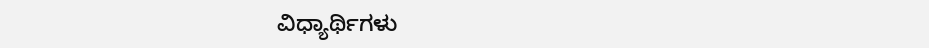ವಿಧ್ಯಾರ್ಥಿಗಳು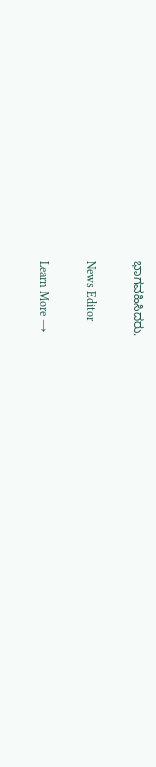ಭಾಗವಹಿಸಿದರು.

News Editor

Learn More →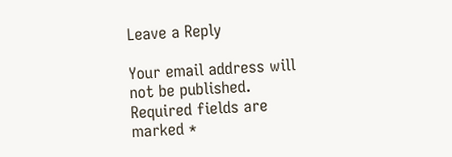Leave a Reply

Your email address will not be published. Required fields are marked *